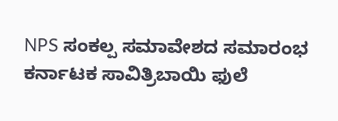NPS ಸಂಕಲ್ಪ ಸಮಾವೇಶದ ಸಮಾರಂಭ ಕರ್ನಾಟಕ ಸಾವಿತ್ರಿಬಾಯಿ ಫುಲೆ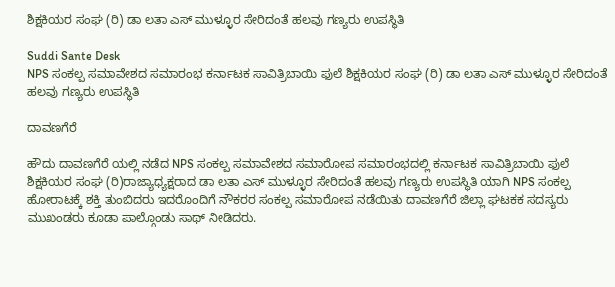ಶಿಕ್ಷಕಿಯರ ಸಂಘ (ರಿ) ಡಾ ಲತಾ ಎಸ್ ಮುಳ್ಳೂರ ಸೇರಿದಂತೆ ಹಲವು ಗಣ್ಯರು ಉಪಸ್ಥಿತಿ

Suddi Sante Desk
NPS ಸಂಕಲ್ಪ ಸಮಾವೇಶದ ಸಮಾರಂಭ ಕರ್ನಾಟಕ ಸಾವಿತ್ರಿಬಾಯಿ ಫುಲೆ ಶಿಕ್ಷಕಿಯರ ಸಂಘ (ರಿ) ಡಾ ಲತಾ ಎಸ್ ಮುಳ್ಳೂರ ಸೇರಿದಂತೆ ಹಲವು ಗಣ್ಯರು ಉಪಸ್ಥಿತಿ

ದಾವಣಗೆರೆ

ಹೌದು ದಾವಣಗೆರೆ ಯಲ್ಲಿ ನಡೆದ NPS ಸಂಕಲ್ಪ ಸಮಾವೇಶದ ಸಮಾರೋಪ ಸಮಾರಂಭದಲ್ಲಿ ಕರ್ನಾಟಕ ಸಾವಿತ್ರಿಬಾಯಿ ಫುಲೆ ಶಿಕ್ಷಕಿಯರ ಸಂಘ (ರಿ)ರಾಜ್ಯಾಧ್ಯಕ್ಷರಾದ ಡಾ ಲತಾ ಎಸ್ ಮುಳ್ಳೂರ ಸೇರಿದಂತೆ ಹಲವು ಗಣ್ಯರು ಉಪಸ್ಥಿತಿ ಯಾಗಿ NPS ಸಂಕಲ್ಪ ಹೋರಾಟಕ್ಕೆ ಶಕ್ತಿ ತುಂಬಿದರು ಇದರೊಂದಿಗೆ ನೌಕರರ ಸಂಕಲ್ಪ ಸಮಾರೋಪ ನಡೆಯಿತು ದಾವಣಗೆರೆ ಜಿಲ್ಲಾ ಘಟಕಕ ಸದಸ್ಯರು ಮುಖಂಡರು ಕೂಡಾ ಪಾಲ್ಗೊಂಡು ಸಾಥ್ ನೀಡಿದರು.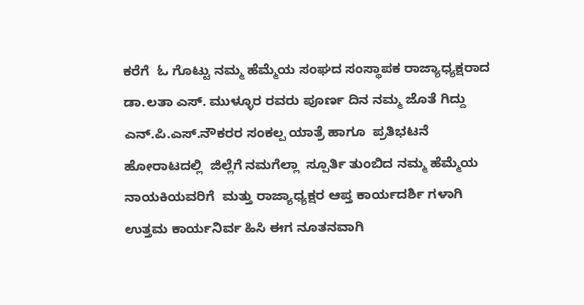ಕರೆಗೆ  ಓ ಗೊಟ್ಟು ನಮ್ಮ ಹೆಮ್ಮೆಯ ಸಂಘದ ಸಂಸ್ಥಾಪಕ ರಾಜ್ಯಾಧ್ಯಕ್ಷರಾದ ಡಾ.ಲತಾ ಎಸ್. ಮುಳ್ಳೂರ ರವರು ಪೂರ್ಣ ದಿನ ನಮ್ಮ ಜೊತೆ ಗಿದ್ದು ಎನ್.ಪಿ.ಎಸ್.ನೌಕರರ ಸಂಕಲ್ಪ ಯಾತ್ರೆ ಹಾಗೂ  ಪ್ರತಿಭಟನೆ ಹೋರಾಟದಲ್ಲಿ  ಜಿಲ್ಲೆಗೆ ನಮಗೆಲ್ಲಾ  ಸ್ಪೂರ್ತಿ ತುಂಬಿದ ನಮ್ಮ ಹೆಮ್ಮೆಯ ನಾಯಕಿಯವರಿಗೆ  ಮತ್ತು ರಾಜ್ಯಾಧ್ಯಕ್ಷರ ಆಪ್ತ ಕಾರ್ಯದರ್ಶಿ ಗಳಾಗಿ  ಉತ್ತಮ ಕಾರ್ಯನಿರ್ವ ಹಿಸಿ ಈಗ ನೂತನವಾಗಿ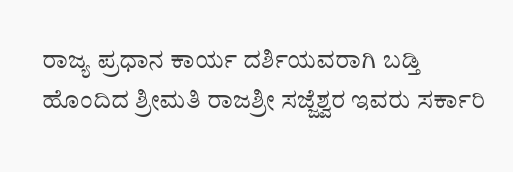ರಾಜ್ಯ ಪ್ರಧಾನ ಕಾರ್ಯ ದರ್ಶಿಯವರಾಗಿ ಬಡ್ತಿ ಹೊಂದಿದ ಶ್ರೀಮತಿ ರಾಜಶ್ರೀ ಸಜ್ಜೆಶ್ವರ ಇವರು ಸರ್ಕಾರಿ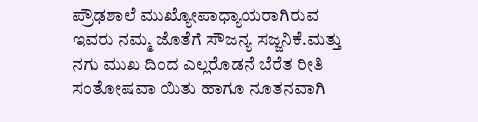ಪ್ರೌಢಶಾಲೆ ಮುಖ್ಯೋಪಾಧ್ಯಾಯರಾಗಿರುವ ಇವರು ನಮ್ಮ ಜೊತೆಗೆ ಸೌಜನ್ಯ ಸಜ್ಜನಿಕೆ.ಮತ್ತು ನಗು ಮುಖ ದಿಂದ ಎಲ್ಲರೊಡನೆ ಬೆರೆತ ರೀತಿ ಸಂತೋಷವಾ ಯಿತು ಹಾಗೂ ನೂತನವಾಗಿ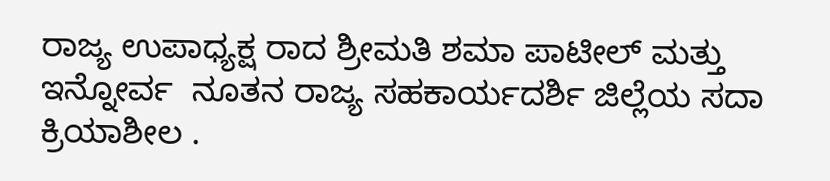ರಾಜ್ಯ ಉಪಾಧ್ಯಕ್ಷ ರಾದ ಶ್ರೀಮತಿ ಶಮಾ ಪಾಟೀಲ್ ಮತ್ತು ಇನ್ನೋರ್ವ  ನೂತನ ರಾಜ್ಯ ಸಹಕಾರ್ಯದರ್ಶಿ ಜಿಲ್ಲೆಯ ಸದಾ ಕ್ರಿಯಾಶೀಲ .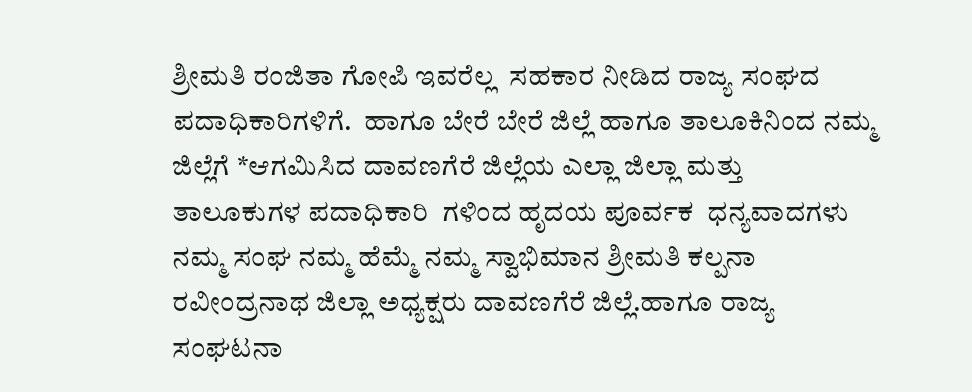ಶ್ರೀಮತಿ ರಂಜಿತಾ ಗೋಪಿ ಇವರೆಲ್ಲ  ಸಹಕಾರ ನೀಡಿದ ರಾಜ್ಯ ಸಂಘದ ಪದಾಧಿಕಾರಿಗಳಿಗೆ.  ಹಾಗೂ ಬೇರೆ ಬೇರೆ ಜಿಲ್ಲೆ ಹಾಗೂ ತಾಲೂಕಿನಿಂದ ನಮ್ಮ ಜಿಲ್ಲೆಗೆ *ಆಗಮಿಸಿದ ದಾವಣಗೆರೆ ಜಿಲ್ಲೆಯ ಎಲ್ಲಾ ಜಿಲ್ಲಾ ಮತ್ತು ತಾಲೂಕುಗಳ ಪದಾಧಿಕಾರಿ  ಗಳಿಂದ ಹೃದಯ ಪೂರ್ವಕ  ಧನ್ಯವಾದಗಳು ನಮ್ಮ ಸಂಘ ನಮ್ಮ ಹೆಮ್ಮೆ ನಮ್ಮ ಸ್ವಾಭಿಮಾನ ಶ್ರೀಮತಿ ಕಲ್ಪನಾ ರವೀಂದ್ರನಾಥ ಜಿಲ್ಲಾ ಅಧ್ಯಕ್ಷರು ದಾವಣಗೆರೆ ಜಿಲ್ಲೆ.ಹಾಗೂ ರಾಜ್ಯ ಸಂಘಟನಾ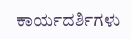ಕಾರ್ಯದರ್ಶಿಗಳು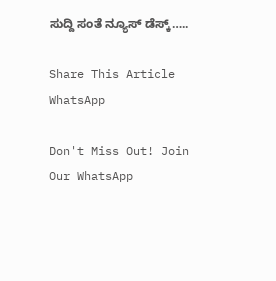ಸುದ್ದಿ ಸಂತೆ ನ್ಯೂಸ್ ಡೆಸ್ಕ್…..

Share This Article
WhatsApp

Don't Miss Out! Join Our WhatsApp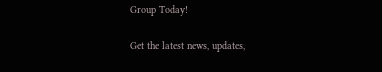Group Today!

Get the latest news, updates,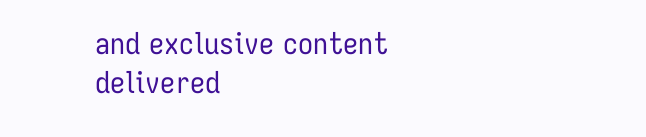and exclusive content delivered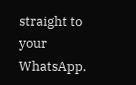straight to your WhatsApp.